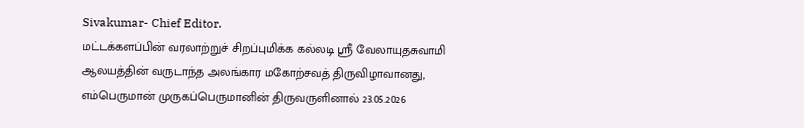Sivakumar- Chief Editor.
மட்டக்களப்பின் வரலாற்றுச் சிறப்புமிக்க கல்லடி ஸ்ரீ வேலாயுதசுவாமி ஆலயத்தின் வருடாந்த அலங்கார மகோற்சவத் திருவிழாவானது, எம்பெருமான் முருகப்பெருமானின் திருவருளினால் 23.05.2026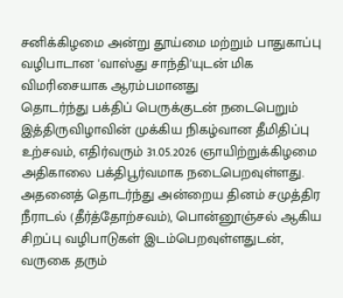சனிக்கிழமை அன்று தூய்மை மற்றும் பாதுகாப்பு வழிபாடான 'வாஸ்து சாந்தி'யுடன் மிக விமரிசையாக ஆரம்பமானது
தொடர்ந்து பக்திப் பெருக்குடன் நடைபெறும் இத்திருவிழாவின் முக்கிய நிகழ்வான தீமிதிப்பு உற்சவம், எதிர்வரும் 31.05.2026 ஞாயிற்றுக்கிழமை அதிகாலை பக்திபூர்வமாக நடைபெறவுள்ளது. அதனைத் தொடர்ந்து அன்றைய தினம் சமுத்திர நீராடல் (தீர்த்தோற்சவம்), பொன்னூஞ்சல் ஆகிய சிறப்பு வழிபாடுகள் இடம்பெறவுள்ளதுடன், வருகை தரும்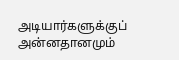அடியார்களுக்குப் அன்னதானமும்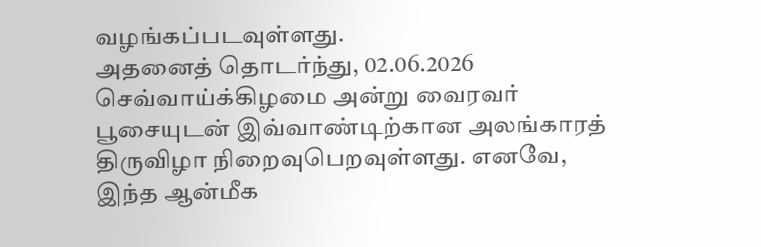வழங்கப்படவுள்ளது.
அதனைத் தொடர்ந்து, 02.06.2026 செவ்வாய்க்கிழமை அன்று வைரவர் பூசையுடன் இவ்வாண்டிற்கான அலங்காரத் திருவிழா நிறைவுபெறவுள்ளது. எனவே, இந்த ஆன்மீக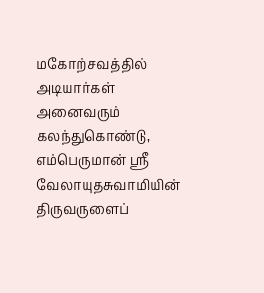மகோற்சவத்தில் அடியார்கள் அனைவரும் கலந்துகொண்டு, எம்பெருமான் ஸ்ரீ வேலாயுதசுவாமியின் திருவருளைப்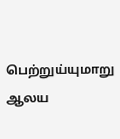பெற்றுய்யுமாறு ஆலய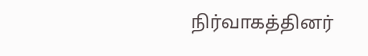நிர்வாகத்தினர்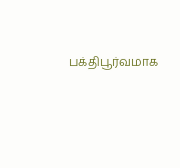பக்திபூர்வமாக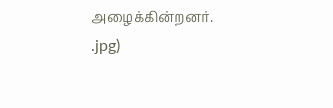அழைக்கின்றனர்.
.jpg)